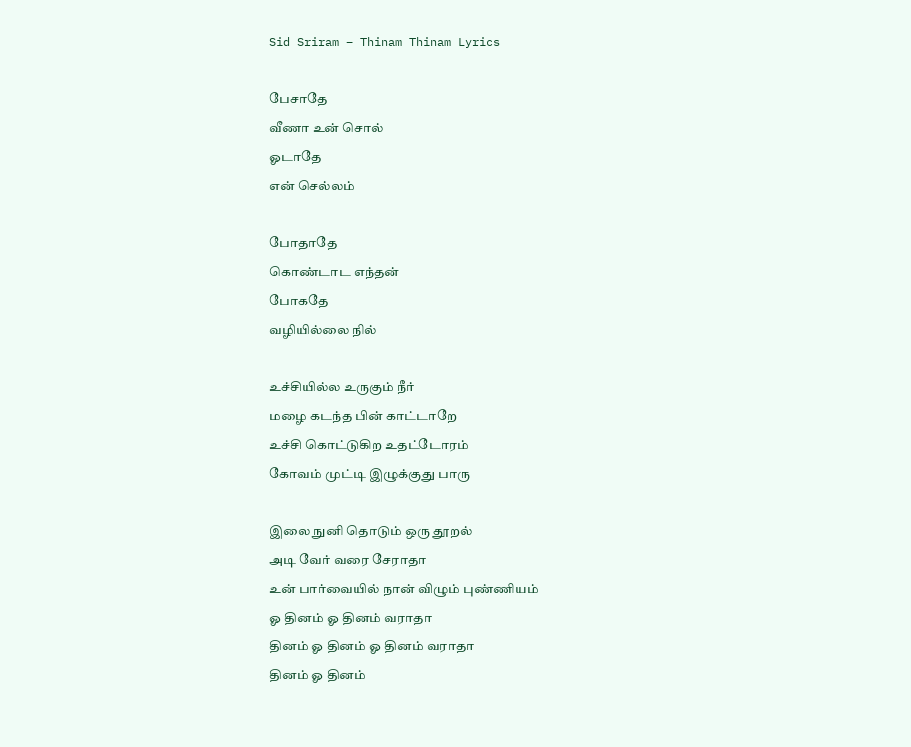Sid Sriram – Thinam Thinam Lyrics

பேசாதே
வீணா உன் சொல்
ஓடாதே
என் செல்லம்

போதாதே
கொண்டாட எந்தன்
போகதே
வழியில்லை நில்

உச்சியில்ல உருகும் நீர்
மழை கடந்த பின் காட்டாறே
உச்சி கொட்டுகிற உதட்டோரம்
கோவம் முட்டி இழுக்குது பாரு

இலை நுனி தொடும் ஒரு தூறல்
அடி வேர் வரை சேராதா
உன் பார்வையில் நான் விழும் புண்ணியம்
ஓ தினம் ஓ தினம் வராதா
தினம் ஓ தினம் ஓ தினம் வராதா
தினம் ஓ தினம்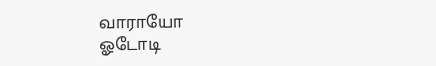வாராயோ
ஓடோடி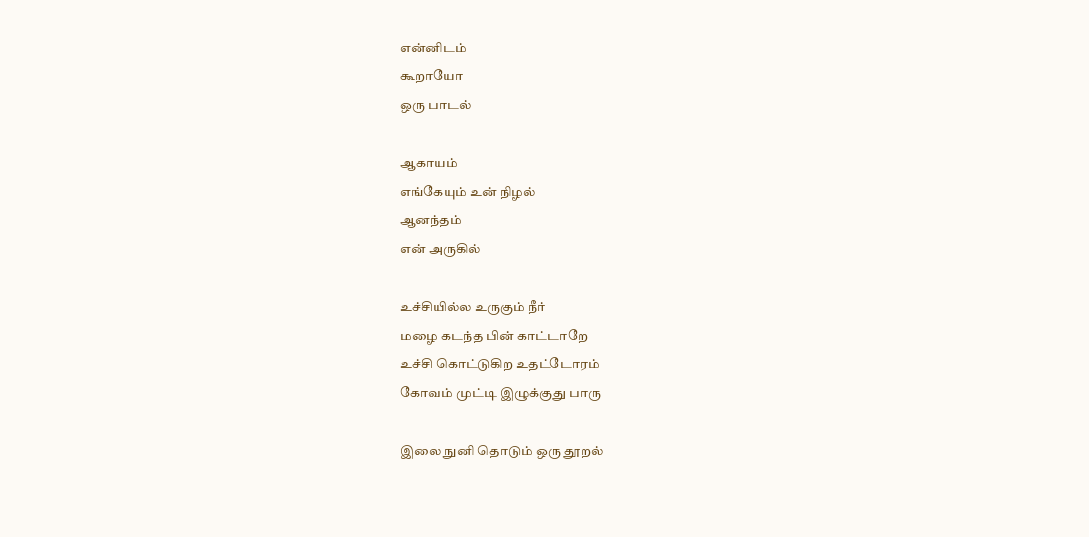என்னிடம்
கூறாயோ
ஒரு பாடல்

ஆகாயம்
எங்கேயும் உன் நிழல்
ஆனந்தம்
என் அருகில்

உச்சியில்ல உருகும் நீர்
மழை கடந்த பின் காட்டாறே
உச்சி கொட்டுகிற உதட்டோரம்
கோவம் முட்டி இழுக்குது பாரு

இலை நுனி தொடும் ஒரு தூறல்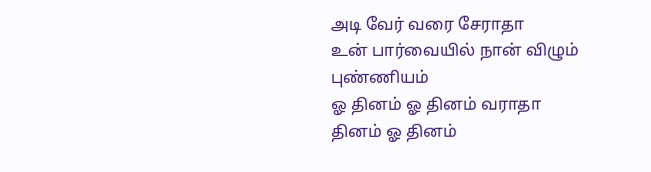அடி வேர் வரை சேராதா
உன் பார்வையில் நான் விழும் புண்ணியம்
ஓ தினம் ஓ தினம் வராதா
தினம் ஓ தினம்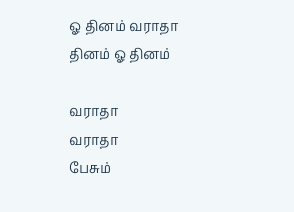ஓ தினம் வராதா
தினம் ஓ தினம்

வராதா
வராதா
பேசும்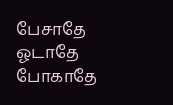பேசாதே
ஓடாதே
போகாதே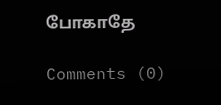போகாதே

Comments (0)